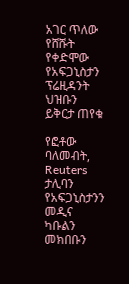አገር ጥለው የሸሹት የቀድሞው የአፍጋኒስታን ፕሬዚዳንት ህዝቡን ይቅርታ ጠየቁ

የፎቶው ባለመብት, Reuters
ታሊባን የአፍጋኒስታንን መዲና ካቡልን መክበቡን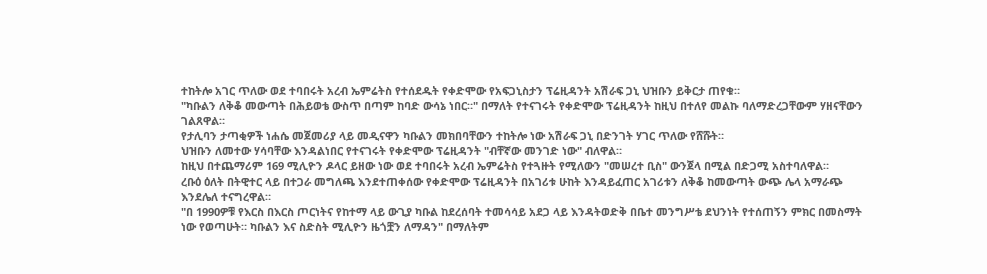ተከትሎ አገር ጥለው ወደ ተባበሩት አረብ ኤምሬትስ የተሰደዱት የቀድሞው የአፍጋኒስታን ፕሬዚዳንት አሽራፍ ጋኒ ህዝቡን ይቅርታ ጠየቁ።
"ካቡልን ለቅቆ መውጣት በሕይወቴ ውስጥ በጣም ከባድ ውሳኔ ነበር።" በማለት የተናገሩት የቀድሞው ፕሬዚዳንት ከዚህ በተለየ መልኩ ባለማድረጋቸውም ሃዘናቸውን ገልጸዋል።
የታሊባን ታጣቂዎች ነሐሴ መጀመሪያ ላይ መዲናዋን ካቡልን መክበባቸውን ተከትሎ ነው አሽራፍ ጋኒ በድንገት ሃገር ጥለው የሸሹት።
ህዝቡን ለመተው ሃሳባቸው እንዳልነበር የተናገሩት የቀድሞው ፕሬዚዳንት "ብቸኛው መንገድ ነው" ብለዋል።
ከዚህ በተጨማሪም 169 ሚሊዮን ዶላር ይዘው ነው ወደ ተባበሩት አረብ ኤምሬትስ የተጓዙት የሚለውን "መሠረተ ቢስ" ውንጀላ በሚል በድጋሚ አስተባለዋል።
ረቡዕ ዕለት በትዊተር ላይ በተጋራ መግለጫ እንደተጠቀሰው የቀድሞው ፕሬዚዳንት በአገሪቱ ሁከት እንዳይፈጠር አገሪቱን ለቅቆ ከመውጣት ውጭ ሌላ አማራጭ እንደሌለ ተናግረዋል።
"በ 1990ዎቹ የእርስ በእርስ ጦርነትና የከተማ ላይ ውጊያ ካቡል ከደረሰባት ተመሳሳይ አደጋ ላይ እንዳትወድቅ በቤተ መንግሥቴ ደህንነት የተሰጠኝን ምክር በመስማት ነው የወጣሁት። ካቡልን እና ስድስት ሚሊዮን ዜጎቿን ለማዳን" በማለትም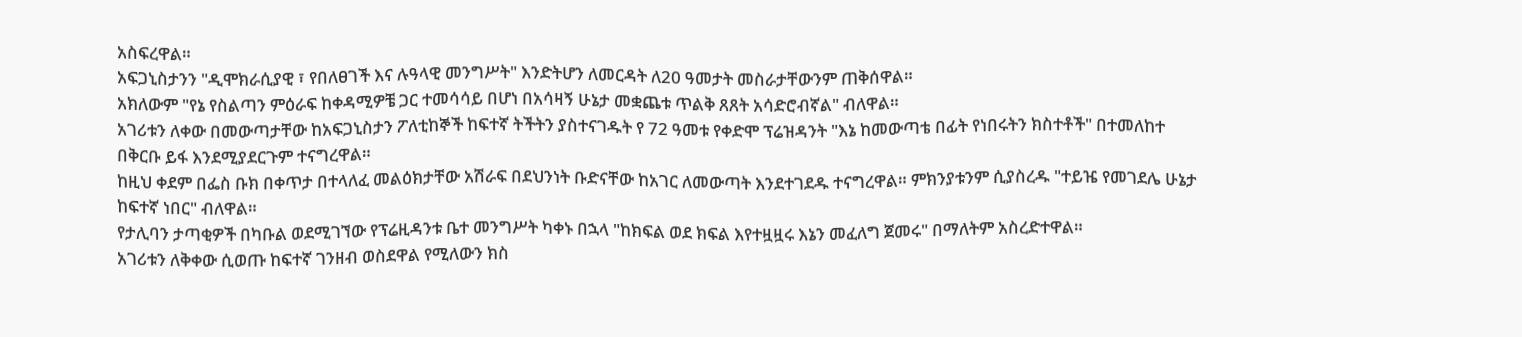አስፍረዋል።
አፍጋኒስታንን "ዲሞክራሲያዊ ፣ የበለፀገች እና ሉዓላዊ መንግሥት" እንድትሆን ለመርዳት ለ20 ዓመታት መስራታቸውንም ጠቅሰዋል።
አክለውም "የኔ የስልጣን ምዕራፍ ከቀዳሚዎቼ ጋር ተመሳሳይ በሆነ በአሳዛኝ ሁኔታ መቋጨቱ ጥልቅ ጸጸት አሳድሮብኛል" ብለዋል።
አገሪቱን ለቀው በመውጣታቸው ከአፍጋኒስታን ፖለቲከኞች ከፍተኛ ትችትን ያስተናገዱት የ 72 ዓመቱ የቀድሞ ፕሬዝዳንት "እኔ ከመውጣቴ በፊት የነበሩትን ክስተቶች" በተመለከተ በቅርቡ ይፋ እንደሚያደርጉም ተናግረዋል።
ከዚህ ቀደም በፌስ ቡክ በቀጥታ በተላለፈ መልዕክታቸው አሽራፍ በደህንነት ቡድናቸው ከአገር ለመውጣት እንደተገደዱ ተናግረዋል። ምክንያቱንም ሲያስረዱ "ተይዤ የመገደሌ ሁኔታ ከፍተኛ ነበር" ብለዋል።
የታሊባን ታጣቂዎች በካቡል ወደሚገኘው የፕሬዚዳንቱ ቤተ መንግሥት ካቀኑ በኋላ "ከክፍል ወደ ክፍል እየተዟዟሩ እኔን መፈለግ ጀመሩ" በማለትም አስረድተዋል።
አገሪቱን ለቅቀው ሲወጡ ከፍተኛ ገንዘብ ወስደዋል የሚለውን ክስ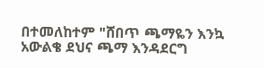በተመለከተም "ሸበጥ ጫማዬን እንኳ አውልቄ ደህና ጫማ እንዳደርግ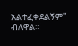አልተፈቀደልኝም" ብለዋል።